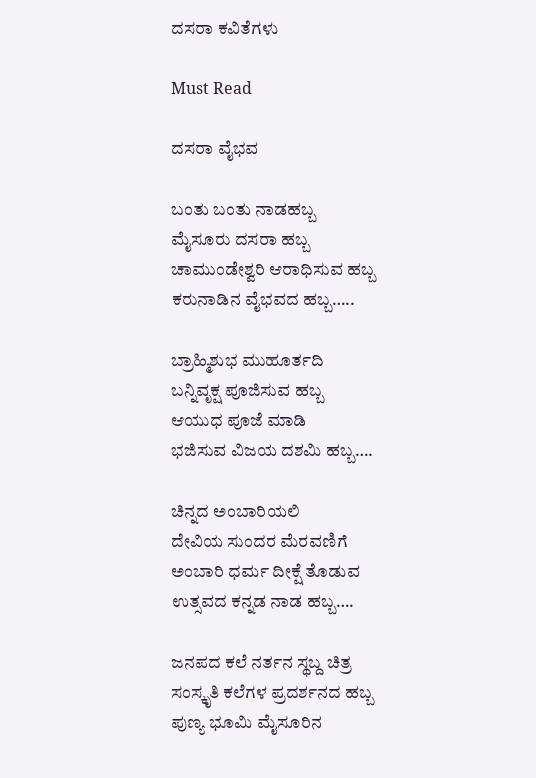ದಸರಾ ಕವಿತೆಗಳು

Must Read

ದಸರಾ ವೈಭವ

ಬಂತು ಬಂತು ನಾಡಹಬ್ಬ
ಮೈಸೂರು ದಸರಾ ಹಬ್ಬ
ಚಾಮುಂಡೇಶ್ವರಿ ಆರಾಧಿಸುವ ಹಬ್ಬ
ಕರುನಾಡಿನ ವೈಭವದ ಹಬ್ಬ…..

ಬ್ರಾಹ್ಮಿಶುಭ ಮುಹೂರ್ತದಿ
ಬನ್ನಿವೃಕ್ಷ ಪೂಜಿಸುವ ಹಬ್ಬ
ಆಯುಧ ಪೂಜೆ ಮಾಡಿ
ಭಜಿಸುವ ವಿಜಯ ದಶಮಿ ಹಬ್ಬ….

ಚಿನ್ನದ ಅಂಬಾರಿಯಲಿ
ದೇವಿಯ ಸುಂದರ ಮೆರವಣಿಗೆ
ಅಂಬಾರಿ ಧರ್ಮ ದೀಕ್ಷೆ ತೊಡುವ
ಉತ್ಸವದ ಕನ್ನಡ ನಾಡ ಹಬ್ಬ….

ಜನಪದ ಕಲೆ ನರ್ತನ ಸ್ಥಬ್ದ ಚಿತ್ರ
ಸಂಸ್ಕೃತಿ ಕಲೆಗಳ ಪ್ರದರ್ಶನದ ಹಬ್ಬ
ಪುಣ್ಯ ಭೂಮಿ ಮೈಸೂರಿನ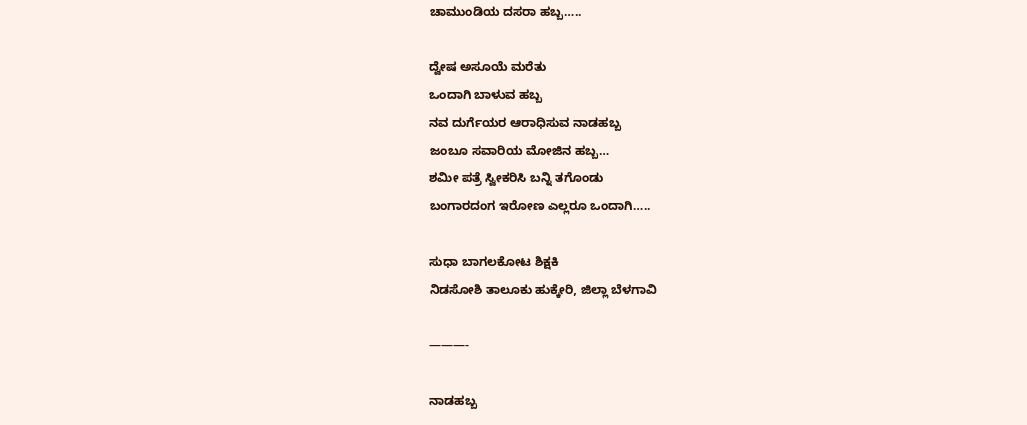ಚಾಮುಂಡಿಯ ದಸರಾ ಹಬ್ಬ…..

ದ್ವೇಷ ಅಸೂಯೆ ಮರೆತು
ಒಂದಾಗಿ ಬಾಳುವ ಹಬ್ಬ
ನವ ದುರ್ಗೆಯರ ಆರಾಧಿಸುವ ನಾಡಹಬ್ಬ
ಜಂಬೂ ಸವಾರಿಯ ಮೋಜಿನ ಹಬ್ಬ…
ಶಮೀ ಪತ್ರೆ ಸ್ವೀಕರಿಸಿ ಬನ್ನಿ ತಗೊಂಡು
ಬಂಗಾರದಂಗ ಇರೋಣ ಎಲ್ಲರೂ ಒಂದಾಗಿ…..

ಸುಧಾ ಬಾಗಲಕೋಟ ಶಿಕ್ಷಕಿ
ನಿಡಸೋಶಿ ತಾಲೂಕು ಹುಕ್ಕೇರಿ, ಜಿಲ್ಲಾ ಬೆಳಗಾವಿ

———-

ನಾಡಹಬ್ಬ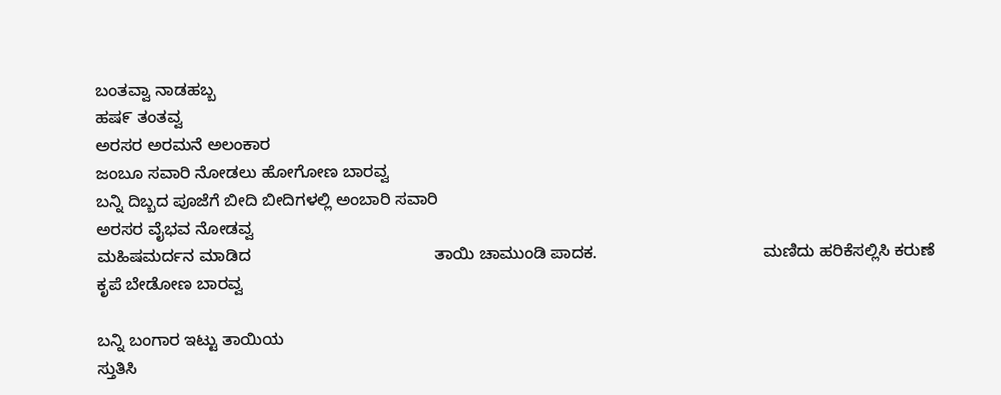ಬಂತವ್ವಾ ನಾಡಹಬ್ಬ
ಹಷ೯ ತಂತವ್ವ
ಅರಸರ ಅರಮನೆ ಅಲಂಕಾರ
ಜಂಬೂ ಸವಾರಿ ನೋಡಲು ಹೋಗೋಣ ಬಾರವ್ವ
ಬನ್ನಿ ದಿಬ್ಬದ ಪೂಜೆಗೆ ಬೀದಿ ಬೀದಿಗಳಲ್ಲಿ ಅಂಬಾರಿ ಸವಾರಿ
ಅರಸರ ವೈಭವ ನೋಡವ್ವ
ಮಹಿಷಮರ್ದನ ಮಾಡಿದ                                        ತಾಯಿ ಚಾಮುಂಡಿ ಪಾದಕ.                                    ಮಣಿದು ಹರಿಕೆಸಲ್ಲಿಸಿ ಕರುಣೆ                                       ಕೃಪೆ ಬೇಡೋಣ ಬಾರವ್ವ

ಬನ್ನಿ ಬಂಗಾರ ಇಟ್ಟು ತಾಯಿಯ
ಸ್ತುತಿಸಿ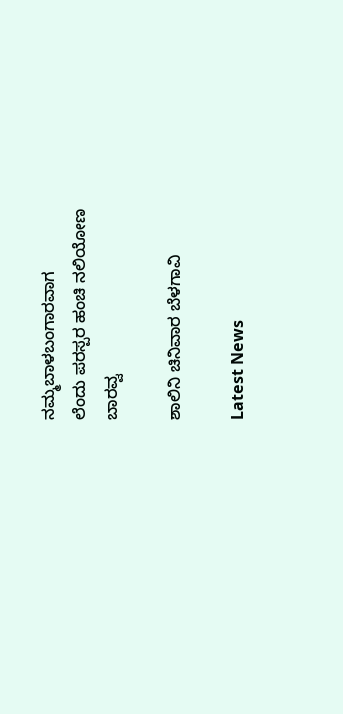ನಮ್ಮಬಾಳಬಂಗಾರವಾಗ
ಲೆಂದು ಪರಸ್ಪರ ಹಂಚಿ ನಲಿಯೋಣ
ಬಾರವ್ವ

ಶಾಲಿನಿ ಚಿನಿವಾರ ಬೆಳಗಾವಿ

Latest News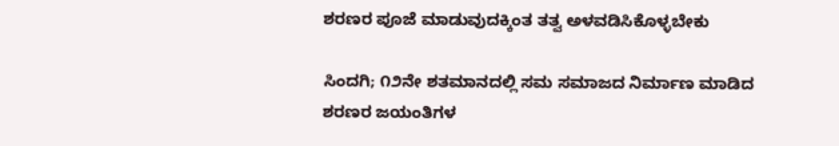ಶರಣರ ಪೂಜೆ ಮಾಡುವುದಕ್ಕಿಂತ ತತ್ವ ಅಳವಡಿಸಿಕೊಳ್ಳಬೇಕು

ಸಿಂದಗಿ; ೧೨ನೇ ಶತಮಾನದಲ್ಲಿ ಸಮ ಸಮಾಜದ ನಿರ್ಮಾಣ ಮಾಡಿದ ಶರಣರ ಜಯಂತಿಗಳ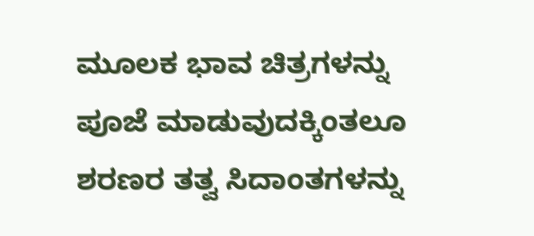ಮೂಲಕ ಭಾವ ಚಿತ್ರಗಳನ್ನು ಪೂಜೆ ಮಾಡುವುದಕ್ಕಿಂತಲೂ ಶರಣರ ತತ್ವ ಸಿದಾಂತಗಳನ್ನು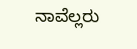ನಾವೆಲ್ಲರು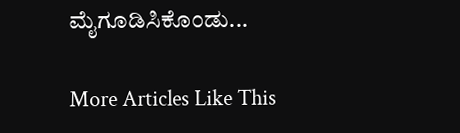ಮೈಗೂಡಿಸಿಕೊಂಡು...

More Articles Like This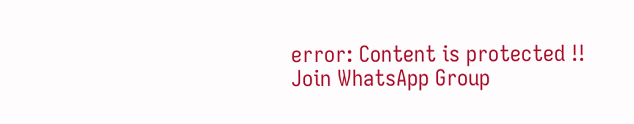error: Content is protected !!
Join WhatsApp Group